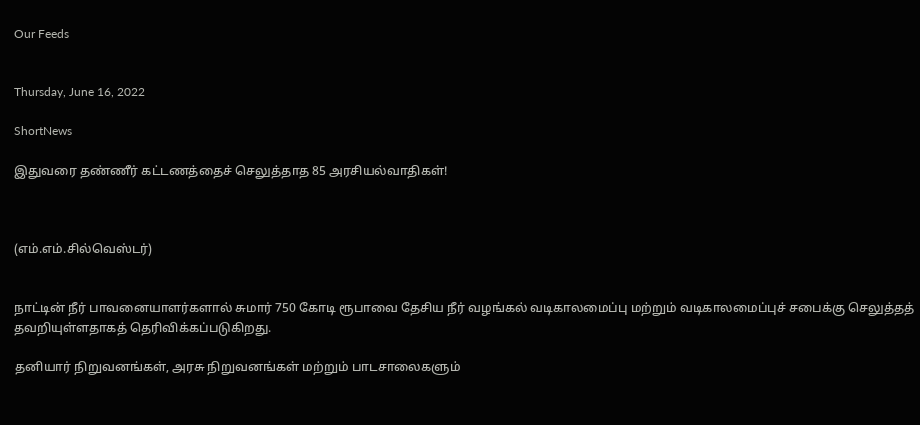Our Feeds


Thursday, June 16, 2022

ShortNews

இதுவரை தண்ணீர் கட்டணத்தைச் செலுத்தாத 85 அரசியல்வாதிகள்!



(எம்.எம்.சில்வெஸ்டர்)


நாட்டின் நீர் பாவனையாளர்களால் சுமார் 750 கோடி ரூபாவை தேசிய நீர் வழங்கல் வடிகாலமைப்பு மற்றும் வடிகாலமைப்புச் சபைக்கு செலுத்தத் தவறியுள்ளதாகத் தெரிவிக்கப்படுகிறது.

தனியார் நிறுவனங்கள், அரசு நிறுவனங்கள் மற்றும் பாடசாலைகளும்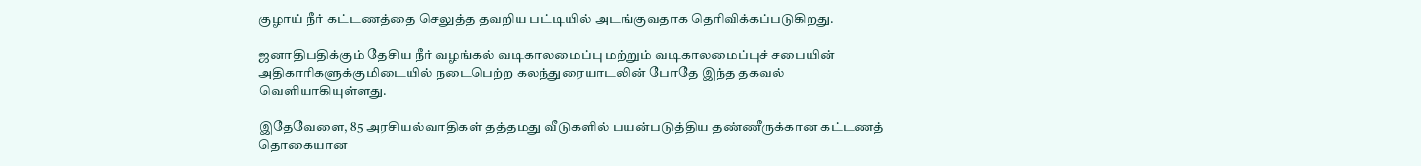குழாய் நீர் கட்டணத்தை செலுத்த தவறிய பட்டியில் அடங்குவதாக தெரிவிக்கப்படுகிறது.

ஜனாதிபதிக்கும் தேசிய நீர் வழங்கல் வடிகாலமைப்பு மற்றும் வடிகாலமைப்புச் சபையின் அதிகாரிகளுக்குமிடையில் நடைபெற்ற கலந்துரையாடலின் போதே இந்த தகவல் வெளியாகியுள்ளது.

இதேவேளை, 85 அரசியல்வாதிகள் தத்தமது வீடுகளில் பயன்படுத்திய தண்ணீருக்கான கட்டணத் தொகையான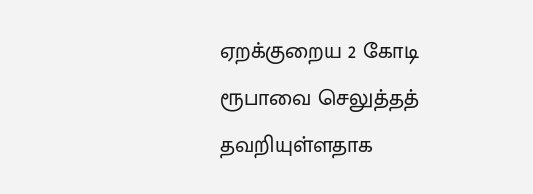ஏறக்குறைய 2 கோடி ரூபாவை செலுத்தத் தவறியுள்ளதாக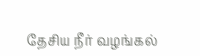தேசிய நீர் வழங்கல்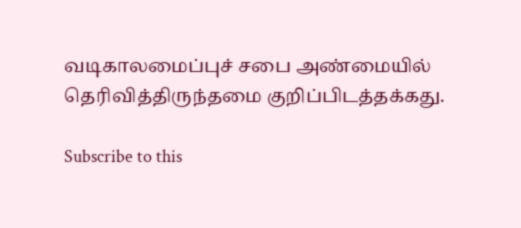வடிகாலமைப்புச் சபை அண்மையில் தெரிவித்திருந்தமை குறிப்பிடத்தக்கது.

Subscribe to this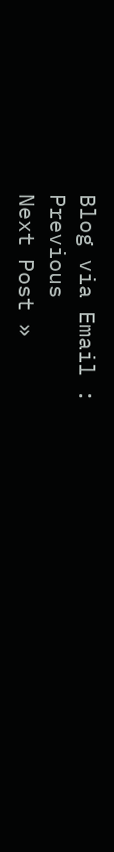Blog via Email :
Previous
Next Post »